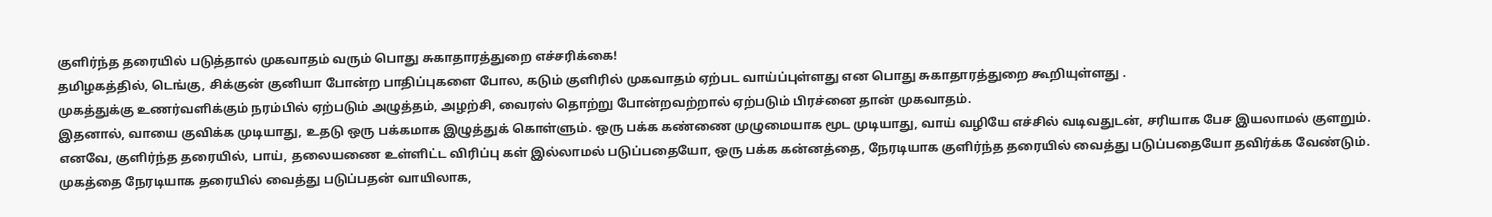குளிர்ந்த தரையில் படுத்தால் முகவாதம் வரும் பொது சுகாதாரத்துறை எச்சரிக்கை!
தமிழகத்தில், டெங்கு, சிக்குன் குனியா போன்ற பாதிப்புகளை போல, கடும் குளிரில் முகவாதம் ஏற்பட வாய்ப்புள்ளது என பொது சுகாதாரத்துறை கூறியுள்ளது .
முகத்துக்கு உணர்வளிக்கும் நரம்பில் ஏற்படும் அழுத்தம், அழற்சி, வைரஸ் தொற்று போன்றவற்றால் ஏற்படும் பிரச்னை தான் முகவாதம்.
இதனால், வாயை குவிக்க முடியாது, உதடு ஒரு பக்கமாக இழுத்துக் கொள்ளும். ஒரு பக்க கண்ணை முழுமையாக மூட முடியாது, வாய் வழியே எச்சில் வடிவதுடன், சரியாக பேச இயலாமல் குளறும்.
எனவே, குளிர்ந்த தரையில், பாய், தலையணை உள்ளிட்ட விரிப்பு கள் இல்லாமல் படுப்பதையோ, ஒரு பக்க கன்னத்தை, நேரடியாக குளிர்ந்த தரையில் வைத்து படுப்பதையோ தவிர்க்க வேண்டும்.
முகத்தை நேரடியாக தரையில் வைத்து படுப்பதன் வாயிலாக,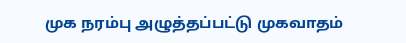முக நரம்பு அழுத்தப்பட்டு முகவாதம்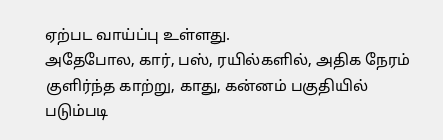ஏற்பட வாய்ப்பு உள்ளது.
அதேபோல, கார், பஸ், ரயில்களில், அதிக நேரம் குளிர்ந்த காற்று, காது, கன்னம் பகுதியில் படும்படி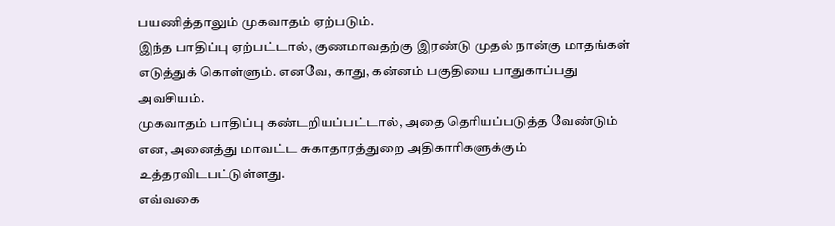பயணித்தாலும் முகவாதம் ஏற்படும்.
இந்த பாதிப்பு ஏற்பட்டால், குணமாவதற்கு இரண்டு முதல் நான்கு மாதங்கள் எடுத்துக் கொள்ளும். எனவே, காது, கன்னம் பகுதியை பாதுகாப்பது அவசியம்.
முகவாதம் பாதிப்பு கண்டறியப்பட்டால், அதை தெரியப்படுத்த வேண்டும் என, அனைத்து மாவட்ட சுகாதாரத்துறை அதிகாரிகளுக்கும் உத்தரவிடபட்டுள்ளது.
எவ்வகை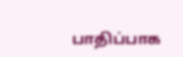பாதிப்பாக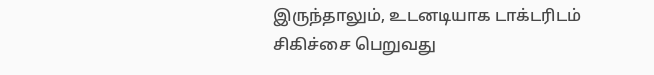இருந்தாலும், உடனடியாக டாக்டரிடம் சிகிச்சை பெறுவது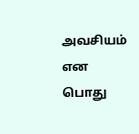அவசியம் என பொது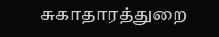சுகாதாரத்துறை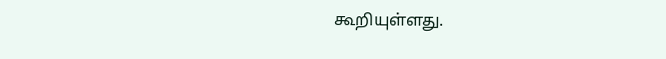கூறியுள்ளது.